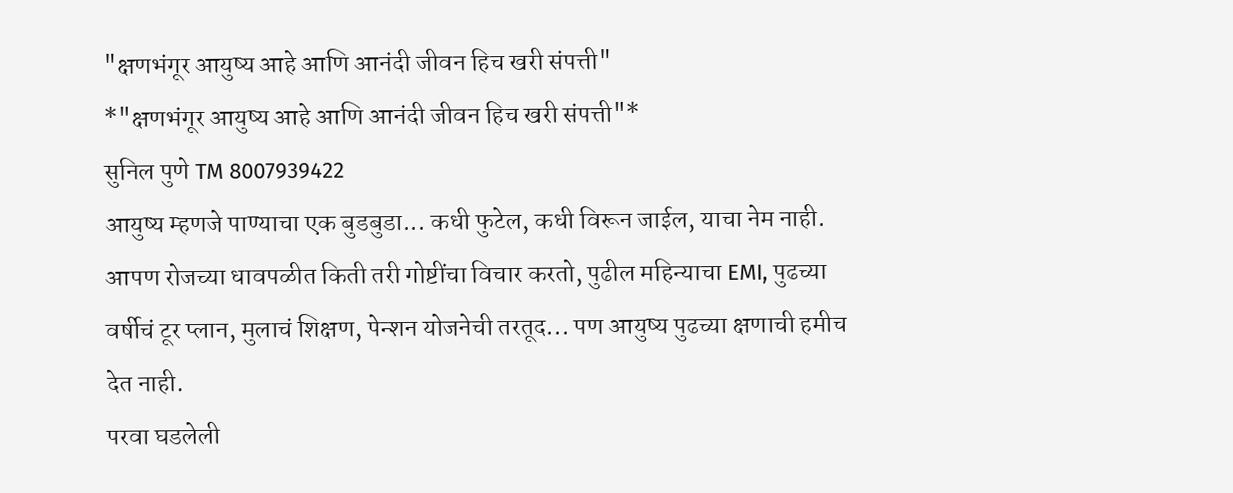"क्षणभंगूर आयुष्य आहे आणि आनंदी जीवन हिच खरी संपत्ती"
*"क्षणभंगूर आयुष्य आहे आणि आनंदी जीवन हिच खरी संपत्ती"*
सुनिल पुणे TM 8007939422
आयुष्य म्हणजे पाण्याचा एक बुडबुडा... कधी फुटेल, कधी विरून जाईल, याचा नेम नाही. आपण रोजच्या धावपळीत किती तरी गोष्टींचा विचार करतो, पुढील महिन्याचा EMI, पुढच्या वर्षीचं टूर प्लान, मुलाचं शिक्षण, पेन्शन योजनेची तरतूद... पण आयुष्य पुढच्या क्षणाची हमीच देत नाही.
परवा घडलेली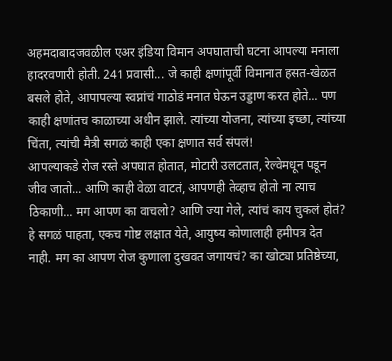अहमदाबादजवळील एअर इंडिया विमान अपघाताची घटना आपल्या मनाला हादरवणारी होती. 241 प्रवासी... जे काही क्षणांपूर्वी विमानात हसत-खेळत बसले होते, आपापल्या स्वप्नांचं गाठोडं मनात घेऊन उड्डाण करत होते... पण काही क्षणांतच काळाच्या अधीन झाले. त्यांच्या योजना, त्यांच्या इच्छा, त्यांच्या चिंता, त्यांची मैत्री सगळं काही एका क्षणात सर्व संपलं!
आपल्याकडे रोज रस्ते अपघात होतात, मोटारी उलटतात, रेल्वेमधून पडून जीव जातो... आणि काही वेळा वाटतं, आपणही तेव्हाच होतो ना त्याच ठिकाणी... मग आपण का वाचलो? आणि ज्या गेले, त्यांचं काय चुकलं होतं?
हे सगळं पाहता, एकच गोष्ट लक्षात येते, आयुष्य कोणालाही हमीपत्र देत नाही. मग का आपण रोज कुणाला दुखवत जगायचं? का खोट्या प्रतिष्ठेच्या,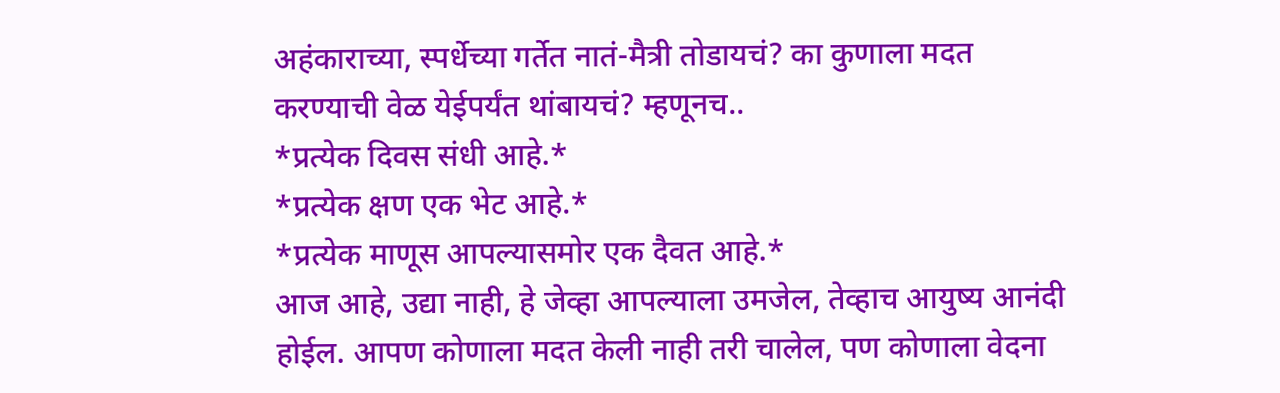अहंकाराच्या, स्पर्धेच्या गर्तेत नातं-मैत्री तोडायचं? का कुणाला मदत करण्याची वेळ येईपर्यंत थांबायचं? म्हणूनच..
*प्रत्येक दिवस संधी आहे.*
*प्रत्येक क्षण एक भेट आहे.*
*प्रत्येक माणूस आपल्यासमोर एक दैवत आहे.*
आज आहे, उद्या नाही, हे जेव्हा आपल्याला उमजेल, तेव्हाच आयुष्य आनंदी होईल. आपण कोणाला मदत केली नाही तरी चालेल, पण कोणाला वेदना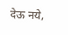देऊ नये,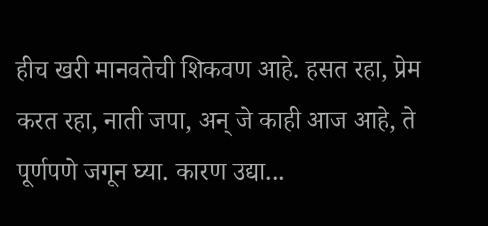हीच खरी मानवतेची शिकवण आहे. हसत रहा, प्रेम करत रहा, नाती जपा, अन् जे काही आज आहे, ते पूर्णपणे जगून घ्या. कारण उद्या...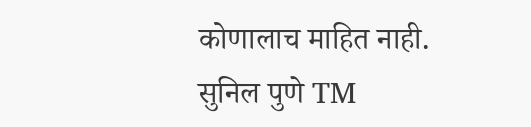कोणालाच माहित नाही.
सुनिल पुणे TM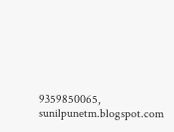9359850065, sunilpunetm.blogspot.com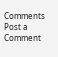Comments
Post a Comment